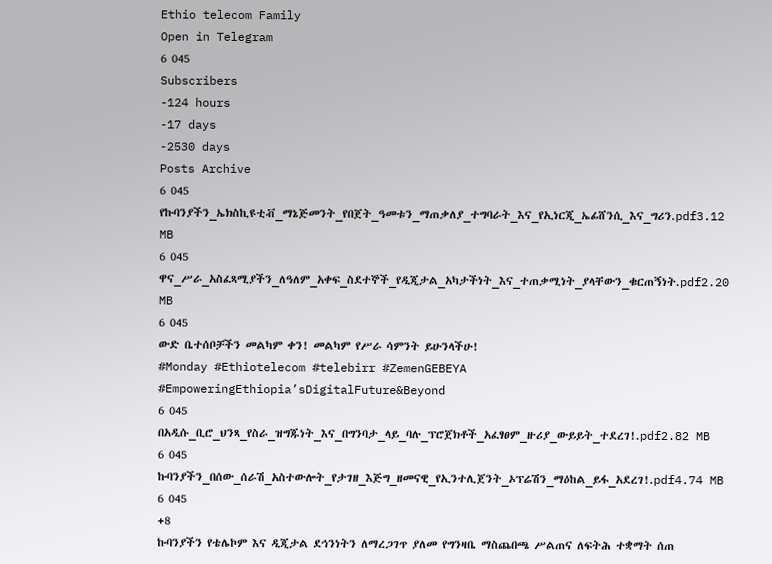Ethio telecom Family
Open in Telegram
6 045
Subscribers
-124 hours
-17 days
-2530 days
Posts Archive
6 045
የኩባንያችን_ኤክስኪዩቲቭ_ማኔጅመንት_የበጀት_ዓመቱን_ማጠቃለያ_ተግባራት_እና_የኢነርጂ_ኤፊሸንሲ_እና_ግሪን.pdf3.12 MB
6 045
ዋና_ሥራ_አስፈጻሚያችን_ለዓለም_አቀፍ_ስደተኞች_የዲጂታል_አካታችነት_እና_ተጠቃሚነት_ያላቸውን_ቁርጠኝነት.pdf2.20 MB
6 045
ውድ ቤተሰቦቻችን መልካም ቀን! መልካም የሥራ ሳምንት ይሁንላችሁ!
#Monday #Ethiotelecom #telebirr #ZemenGEBEYA #EmpoweringEthiopia’sDigitalFuture&Beyond
6 045
በአዲሱ_ቢሮ_ህንጻ_የስራ_ዝግጁነት_እና_በግንባታ_ላይ_ባሉ_ፕሮጀክቶች_አፈፃፀም_ዙሪያ_ውይይት_ተደረገ!.pdf2.82 MB
6 045
ኩባንያችን_በሰው_ሰራሽ_አስተውሎት_የታገዘ_እጅግ_ዘመናዊ_የኢንተሊጀንት_ኦፕሬሽን_ማዕከል_ይፋ_አደረገ!.pdf4.74 MB
6 045
+8
ኩባንያችን የቴሌኮም እና ዲጂታል ደኅንነትን ለማረጋገጥ ያለመ የግንዛቤ ማስጨበጫ ሥልጠና ለፍትሕ ተቋማት ሰጠ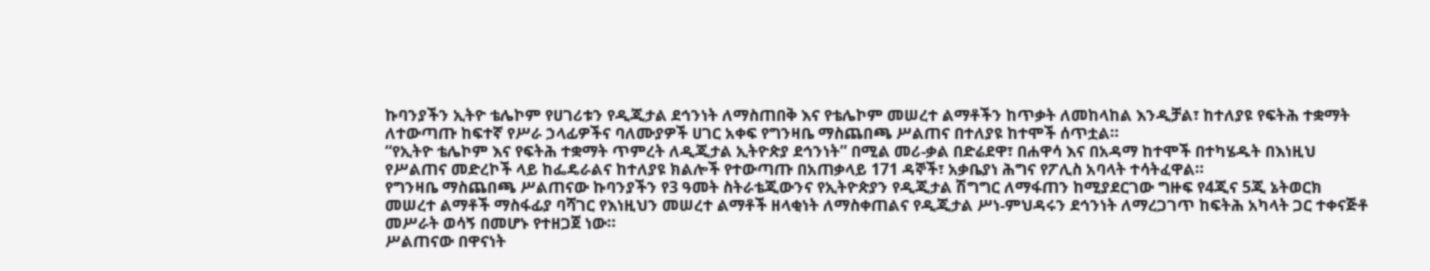ኩባንያችን ኢትዮ ቴሌኮም የሀገሪቱን የዲጂታል ደኅንነት ለማስጠበቅ እና የቴሌኮም መሠረተ ልማቶችን ከጥቃት ለመከላከል እንዲቻል፣ ከተለያዩ የፍትሕ ተቋማት ለተውጣጡ ከፍተኛ የሥራ ኃላፊዎችና ባለሙያዎች ሀገር አቀፍ የግንዛቤ ማስጨበጫ ሥልጠና በተለያዩ ከተሞች ሰጥቷል።
“የኢትዮ ቴሌኮም እና የፍትሕ ተቋማት ጥምረት ለዲጂታል ኢትዮጵያ ደኅንነት” በሚል መሪ-ቃል በድሬደዋ፣ በሐዋሳ እና በአዳማ ከተሞች በተካሄዱት በእነዚህ የሥልጠና መድረኮች ላይ ከፌዴራልና ከተለያዩ ክልሎች የተውጣጡ በአጠቃላይ 171 ዳኞች፣ አቃቤያነ ሕግና የፖሊስ አባላት ተሳትፈዋል።
የግንዛቤ ማስጨበጫ ሥልጠናው ኩባንያችን የ3 ዓመት ስትራቴጂውንና የኢትዮጵያን የዲጂታል ሽግግር ለማፋጠን ከሚያደርገው ግዙፍ የ4ጂና 5ጂ ኔትወርክ መሠረተ ልማቶች ማስፋፊያ ባሻገር የእነዚህን መሠረተ ልማቶች ዘላቂነት ለማስቀጠልና የዲጂታል ሥነ-ምህዳሩን ደኅንነት ለማረጋገጥ ከፍትሕ አካላት ጋር ተቀናጅቶ መሥራት ወሳኝ በመሆኑ የተዘጋጀ ነው።
ሥልጠናው በዋናነት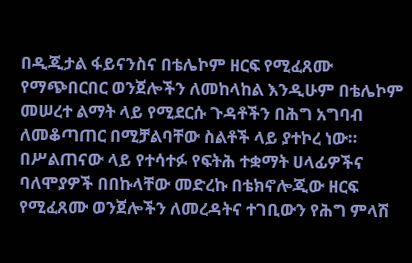በዲጂታል ፋይናንስና በቴሌኮም ዘርፍ የሚፈጸሙ የማጭበርበር ወንጀሎችን ለመከላከል እንዲሁም በቴሌኮም መሠረተ ልማት ላይ የሚደርሱ ጉዳቶችን በሕግ አግባብ ለመቆጣጠር በሚቻልባቸው ስልቶች ላይ ያተኮረ ነው።
በሥልጠናው ላይ የተሳተፉ የፍትሕ ተቋማት ሀላፊዎችና ባለሞያዎች በበኩላቸው መድረኩ በቴክኖሎጂው ዘርፍ የሚፈጸሙ ወንጀሎችን ለመረዳትና ተገቢውን የሕግ ምላሽ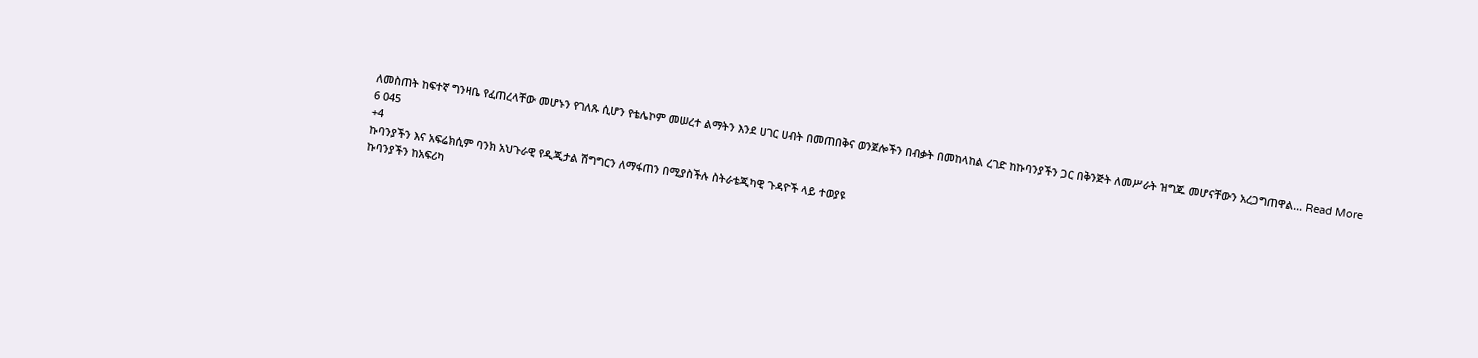ለመስጠት ከፍተኛ ግንዛቤ የፈጠረላቸው መሆኑን የገለጹ ሲሆን የቴሌኮም መሠረተ ልማትን እንደ ሀገር ሀብት በመጠበቅና ወንጀሎችን በብቃት በመከላከል ረገድ ከኩባንያችን ጋር በቅንጅት ለመሥራት ዝግጁ መሆናቸውን አረጋግጠዋል... Read More
6 045
+4
ኩባንያችን እና አፍሬክሲም ባንክ አህጉራዊ የዲጂታል ሽግግርን ለማፋጠን በሚያስችሉ ስትራቴጂካዊ ጉዳዮች ላይ ተወያዩ
ኩባንያችን ከአፍሪካ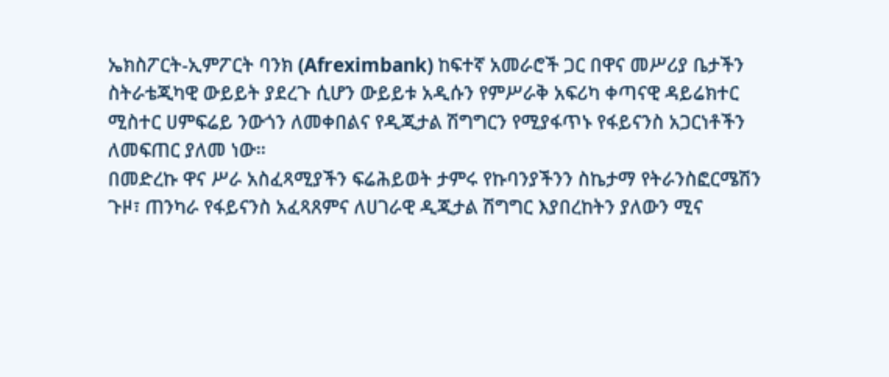ኤክስፖርት-ኢምፖርት ባንክ (Afreximbank) ከፍተኛ አመራሮች ጋር በዋና መሥሪያ ቤታችን ስትራቴጂካዊ ውይይት ያደረጉ ሲሆን ውይይቱ አዲሱን የምሥራቅ አፍሪካ ቀጣናዊ ዳይሬክተር ሚስተር ሀምፍሬይ ንውጎን ለመቀበልና የዲጂታል ሽግግርን የሚያፋጥኑ የፋይናንስ አጋርነቶችን ለመፍጠር ያለመ ነው።
በመድረኩ ዋና ሥራ አስፈጻሚያችን ፍሬሕይወት ታምሩ የኩባንያችንን ስኬታማ የትራንስፎርሜሽን ጉዞ፣ ጠንካራ የፋይናንስ አፈጻጸምና ለሀገራዊ ዲጂታል ሽግግር እያበረከትን ያለውን ሚና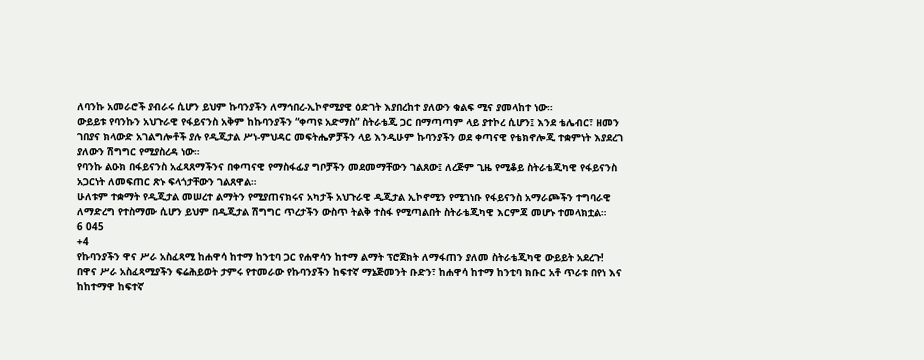ለባንኩ አመራሮች ያብራሩ ሲሆን ይህም ኩባንያችን ለማኅበረ-ኢኮኖሚያዊ ዕድገት እያበረከተ ያለውን ቁልፍ ሚና ያመላከተ ነው።
ውይይቱ የባንኩን አህጉራዊ የፋይናንስ አቅም ከኩባንያችን “ቀጣዩ አድማስ” ስትራቴጂ ጋር በማጣጣም ላይ ያተኮረ ሲሆን፤ እንደ ቴሌብር፣ ዘመን ገበያና ክላውድ አገልግሎቶች ያሉ የዲጂታል ሥነ-ምህዳር መፍትሔዎቻችን ላይ እንዲሁም ኩባንያችን ወደ ቀጣናዊ የቴክኖሎጂ ተቋምነት እያደረገ ያለውን ሽግግር የሚያስረዳ ነው።
የባንኩ ልዑክ በፋይናንስ አፈጻጸማችንና በቀጣናዊ የማስፋፊያ ግቦቻችን መደመማቸውን ገልጸው፤ ለረጅም ጊዜ የሚቆይ ስትራቴጂካዊ የፋይናንስ አጋርነት ለመፍጠር ጽኑ ፍላጎታቸውን ገልጸዋል።
ሁለቱም ተቋማት የዲጂታል መሠረተ ልማትን የሚያጠናክሩና አካታች አህጉራዊ ዲጂታል ኢኮኖሚን የሚገነቡ የፋይናንስ አማራጮችን ተግባራዊ ለማድረግ የተስማሙ ሲሆን ይህም በዲጂታል ሽግግር ጥረታችን ውስጥ ትልቅ ተስፋ የሚጣልበት ስትራቴጂካዊ እርምጃ መሆኑ ተመላክቷል።
6 045
+4
የኩባንያችን ዋና ሥራ አስፈጻሚ ከሐዋሳ ከተማ ከንቲባ ጋር የሐዋሳን ከተማ ልማት ፕሮጀክት ለማፋጠን ያለመ ስትራቴጂካዊ ውይይት አደረጉ!
በዋና ሥራ አስፈጻሚያችን ፍሬሕይወት ታምሩ የተመራው የኩባንያችን ከፍተኛ ማኔጅመንት ቡድን፣ ከሐዋሳ ከተማ ከንቲባ ክቡር አቶ ጥራቱ በየነ እና ከከተማዋ ከፍተኛ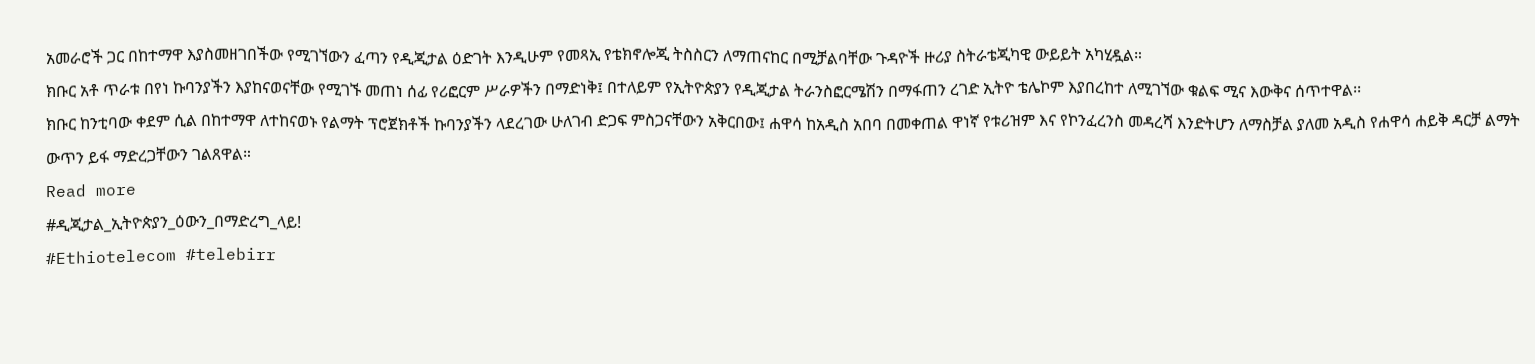አመራሮች ጋር በከተማዋ እያስመዘገበችው የሚገኘውን ፈጣን የዲጂታል ዕድገት እንዲሁም የመጻኢ የቴክኖሎጂ ትስስርን ለማጠናከር በሚቻልባቸው ጉዳዮች ዙሪያ ስትራቴጂካዊ ውይይት አካሂዷል።
ክቡር አቶ ጥራቱ በየነ ኩባንያችን እያከናወናቸው የሚገኙ መጠነ ሰፊ የሪፎርም ሥራዎችን በማድነቅ፤ በተለይም የኢትዮጵያን የዲጂታል ትራንስፎርሜሽን በማፋጠን ረገድ ኢትዮ ቴሌኮም እያበረከተ ለሚገኘው ቁልፍ ሚና እውቅና ሰጥተዋል፡፡
ክቡር ከንቲባው ቀደም ሲል በከተማዋ ለተከናወኑ የልማት ፕሮጀክቶች ኩባንያችን ላደረገው ሁለገብ ድጋፍ ምስጋናቸውን አቅርበው፤ ሐዋሳ ከአዲስ አበባ በመቀጠል ዋነኛ የቱሪዝም እና የኮንፈረንስ መዳረሻ እንድትሆን ለማስቻል ያለመ አዲስ የሐዋሳ ሐይቅ ዳርቻ ልማት ውጥን ይፋ ማድረጋቸውን ገልጸዋል።
Read more
#ዲጂታል_ኢትዮጵያን_ዕውን_በማድረግ_ላይ!
#Ethiotelecom #telebirr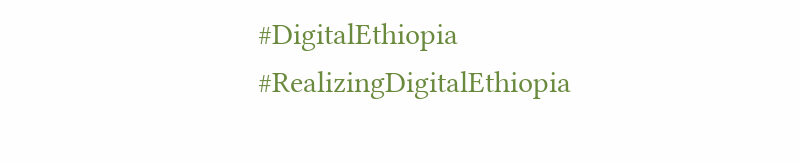#DigitalEthiopia
#RealizingDigitalEthiopia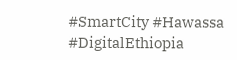#SmartCity #Hawassa #DigitalEthiopia